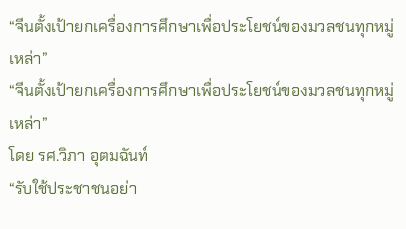“จีนตั้งเป้ายกเครื่องการศึกษาเพื่อประโยชน์ของมวลชนทุกหมู่เหล่า”
“จีนตั้งเป้ายกเครื่องการศึกษาเพื่อประโยชน์ของมวลชนทุกหมู่เหล่า”
โดย รศ.วิภา อุตมฉันท์
“รับใช้ประชาชนอย่า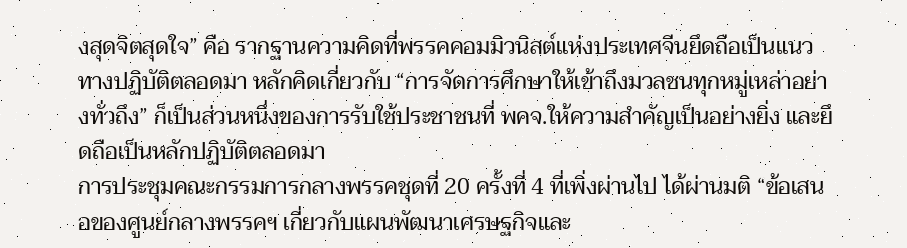งสุดจิตสุดใจ” คือ รากฐานความคิดที่พรรคคอมมิวนิสต์แห่งประเทศจีนยึดถือเป็นแนวทางปฏิบัติตลอดมา หลักคิดเกี่ยวกับ “การจัดการศึกษาให้เข้าถึงมวลชนทุกหมู่เหล่าอย่างทั่วถึง” ก็เป็นส่วนหนึ่งของการรับใช้ประชาชนที่ พคจ.ให้ความสำคัญเป็นอย่างยิ่ง และยึดถือเป็นหลักปฏิบัติตลอดมา
การประชุมคณะกรรมการกลางพรรคชุดที่ 20 ครั้งที่ 4 ที่เพิ่งผ่านไป ได้ผ่านมติ “ข้อเสนอของศูนย์กลางพรรคฯ เกี่ยวกับแผนพัฒนาเศรษฐกิจและ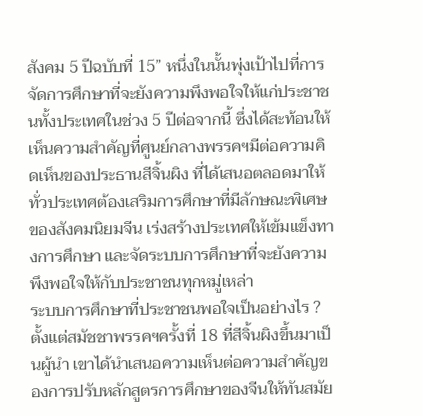สังคม 5 ปีฉบับที่ 15” หนึ่งในนั้นพุ่งเป้าไปที่การจัดการศึกษาที่จะยังความพึงพอใจให้แก่ประชาชนทั้งประเทศในช่วง 5 ปีต่อจากนี้ ซึ่งได้สะท้อนให้เห็นความสำคัญที่ศูนย์กลางพรรคฯมีต่อความคิดเห็นของประธานสีจิ้นผิง ที่ได้เสนอตลอดมาให้ทั่วประเทศต้องเสริมการศึกษาที่มีลักษณะพิเศษของสังคมนิยมจีน เร่งสร้างประเทศให้เข้มแข็งทางการศึกษา และจัดระบบการศึกษาที่จะยังความพึงพอใจให้กับประชาชนทุกหมู่เหล่า
ระบบการศึกษาที่ประชาชนพอใจเป็นอย่างไร ?
ตั้งแต่สมัชชาพรรคฯครั้งที่ 18 ที่สีจิ้นผิงขึ้นมาเป็นผู้นำ เขาได้นำเสนอความเห็นต่อความสำคัญของการปรับหลักสูตรการศึกษาของจีนให้ทันสมัย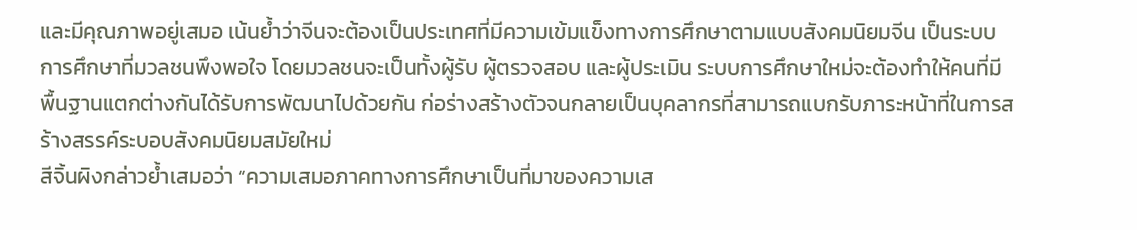และมีคุณภาพอยู่เสมอ เน้นย้ำว่าจีนจะต้องเป็นประเทศที่มีความเข้มแข็งทางการศึกษาตามแบบสังคมนิยมจีน เป็นระบบการศึกษาที่มวลชนพึงพอใจ โดยมวลชนจะเป็นทั้งผู้รับ ผู้ตรวจสอบ และผู้ประเมิน ระบบการศึกษาใหม่จะต้องทำให้คนที่มีพื้นฐานแตกต่างกันได้รับการพัฒนาไปด้วยกัน ก่อร่างสร้างตัวจนกลายเป็นบุคลากรที่สามารถแบกรับภาระหน้าที่ในการสร้างสรรค์ระบอบสังคมนิยมสมัยใหม่
สีจิ้นผิงกล่าวย้ำเสมอว่า “ความเสมอภาคทางการศึกษาเป็นที่มาของความเส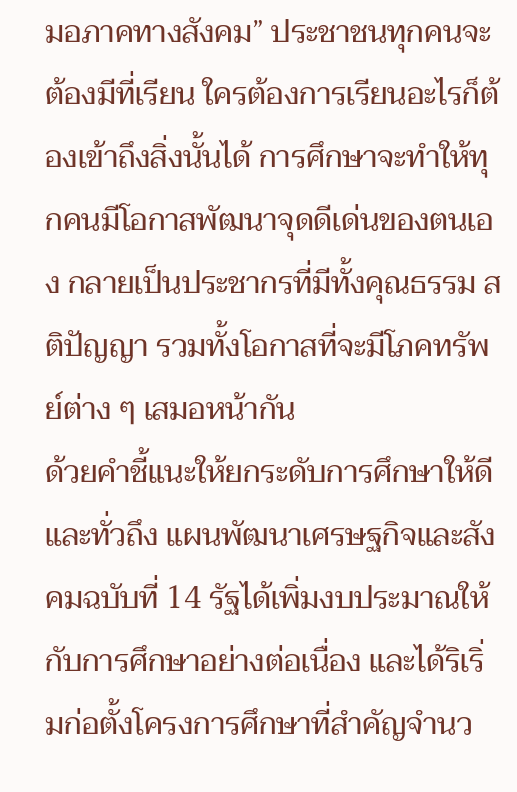มอภาคทางสังคม” ประชาชนทุกคนจะต้องมีที่เรียน ใครต้องการเรียนอะไรก็ต้องเข้าถึงสิ่งนั้นได้ การศึกษาจะทำให้ทุกคนมีโอกาสพัฒนาจุดดีเด่นของตนเอง กลายเป็นประชากรที่มีทั้งคุณธรรม สติปัญญา รวมทั้งโอกาสที่จะมีโภคทรัพย์ต่าง ๆ เสมอหน้ากัน
ด้วยคำชี้แนะให้ยกระดับการศึกษาให้ดีและทั่วถึง แผนพัฒนาเศรษฐกิจและสังคมฉบับที่ 14 รัฐได้เพิ่มงบประมาณให้กับการศึกษาอย่างต่อเนื่อง และได้ริเริ่มก่อตั้งโครงการศึกษาที่สำคัญจำนว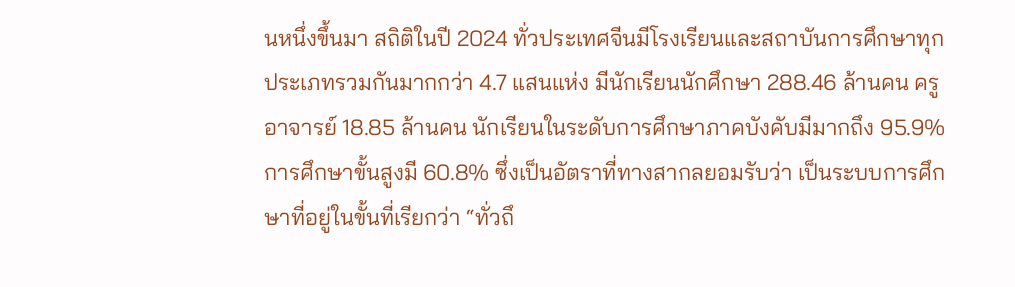นหนึ่งขึ้นมา สถิติในปี 2024 ทั่วประเทศจีนมีโรงเรียนและสถาบันการศึกษาทุกประเภทรวมกันมากกว่า 4.7 แสนแห่ง มีนักเรียนนักศึกษา 288.46 ล้านคน ครูอาจารย์ 18.85 ล้านคน นักเรียนในระดับการศึกษาภาคบังคับมีมากถึง 95.9% การศึกษาขั้นสูงมี 60.8% ซึ่งเป็นอัตราที่ทางสากลยอมรับว่า เป็นระบบการศึกษาที่อยู่ในขั้นที่เรียกว่า “ทั่วถึ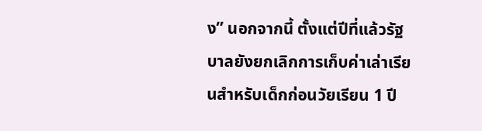ง” นอกจากนี้ ตั้งแต่ปีที่แล้วรัฐบาลยังยกเลิกการเก็บค่าเล่าเรียนสำหรับเด็กก่อนวัยเรียน 1 ปี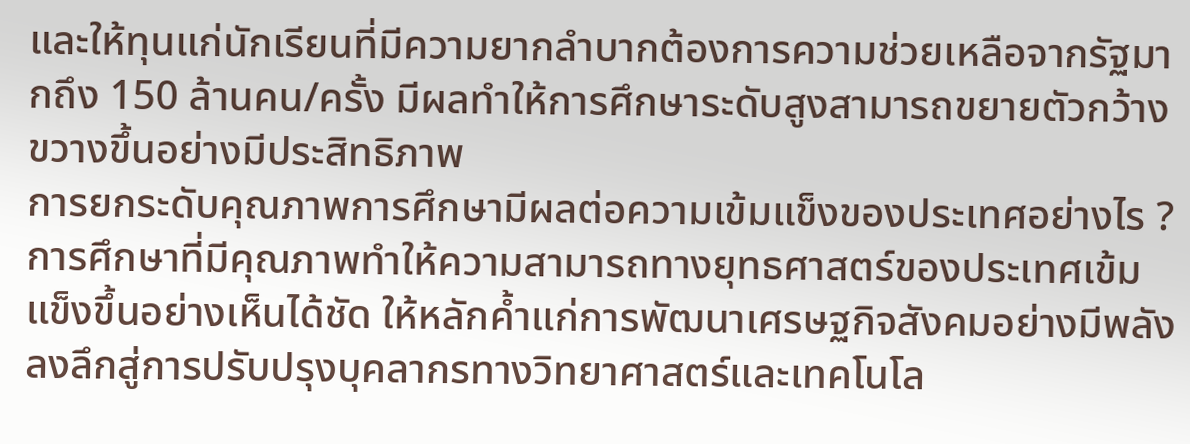และให้ทุนแก่นักเรียนที่มีความยากลำบากต้องการความช่วยเหลือจากรัฐมากถึง 150 ล้านคน/ครั้ง มีผลทำให้การศึกษาระดับสูงสามารถขยายตัวกว้างขวางขึ้นอย่างมีประสิทธิภาพ
การยกระดับคุณภาพการศึกษามีผลต่อความเข้มแข็งของประเทศอย่างไร ?
การศึกษาที่มีคุณภาพทำให้ความสามารถทางยุทธศาสตร์ของประเทศเข้มแข็งขึ้นอย่างเห็นได้ชัด ให้หลักค้ำแก่การพัฒนาเศรษฐกิจสังคมอย่างมีพลัง ลงลึกสู่การปรับปรุงบุคลากรทางวิทยาศาสตร์และเทคโนโล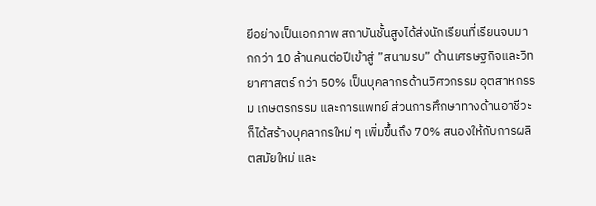ยีอย่างเป็นเอกภาพ สถาบันชั้นสูงได้ส่งนักเรียนที่เรียนจบมากกว่า 10 ล้านคนต่อปีเข้าสู่ ”สนามรบ” ด้านเศรษฐกิจและวิทยาศาสตร์ กว่า 50% เป็นบุคลากรด้านวิศวกรรม อุตสาหกรรม เกษตรกรรม และการแพทย์ ส่วนการศึกษาทางด้านอาชีวะก็ได้สร้างบุคลากรใหม่ ๆ เพิ่มขึ้นถึง 70% สนองให้กับการผลิตสมัยใหม่ และ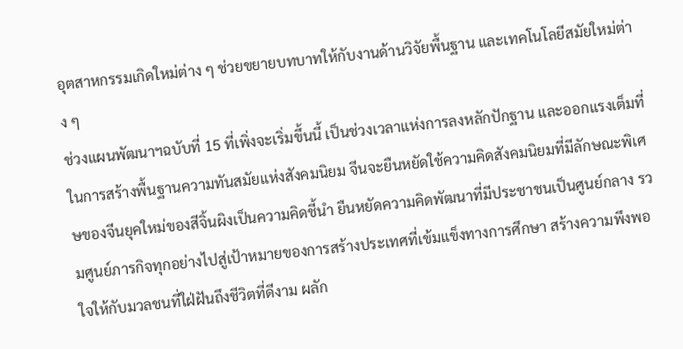อุตสาหกรรมเกิดใหม่ต่าง ๆ ช่วยขยายบทบาทให้กับงานด้านวิจัยพื้นฐาน และเทคโนโลยีสมัยใหม่ต่าง ๆ
ช่วงแผนพัฒนาฯฉบับที่ 15 ที่เพิ่งจะเริ่มขึ้นนี้ เป็นช่วงเวลาแห่งการลงหลักปักฐาน และออกแรงเต็มที่ในการสร้างพื้นฐานความทันสมัยแห่งสังคมนิยม จีนจะยืนหยัดใช้ความคิดสังคมนิยมที่มีลักษณะพิเศษของจีนยุคใหม่ของสีจิ้นผิงเป็นความคิดชี้นำ ยืนหยัดความคิดพัฒนาที่มีประชาชนเป็นศูนย์กลาง รวมศูนย์ภารกิจทุกอย่างไปสู่เป้าหมายของการสร้างประเทศที่เข้มแข็งทางการศึกษา สร้างความพึงพอใจให้กับมวลชนที่ใฝ่ฝันถึงชีวิตที่ดีงาม ผลัก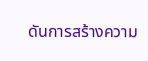ดันการสร้างความ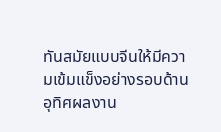ทันสมัยแบบจีนให้มีความเข้มแข็งอย่างรอบด้าน อุทิศผลงาน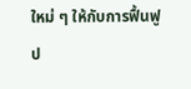ใหม่ ๆ ให้กับการฟื้นฟูป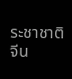ระชาชาติจีน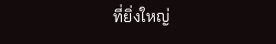ที่ยิ่งใหญ่